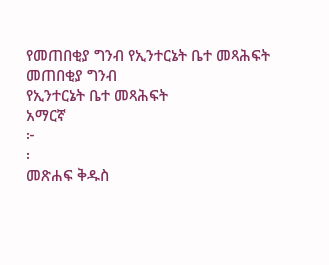የመጠበቂያ ግንብ የኢንተርኔት ቤተ መጻሕፍት
መጠበቂያ ግንብ
የኢንተርኔት ቤተ መጻሕፍት
አማርኛ
፦
፡
መጽሐፍ ቅዱስ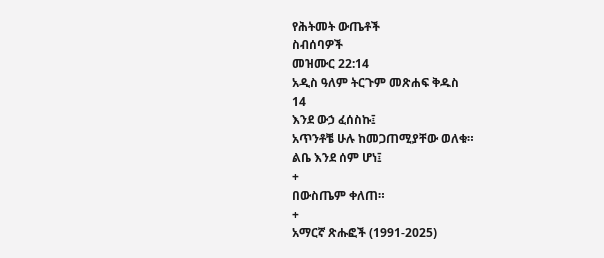የሕትመት ውጤቶች
ስብሰባዎች
መዝሙር 22:14
አዲስ ዓለም ትርጉም መጽሐፍ ቅዱስ
14
እንደ ውኃ ፈሰስኩ፤
አጥንቶቼ ሁሉ ከመጋጠሚያቸው ወለቁ።
ልቤ እንደ ሰም ሆነ፤
+
በውስጤም ቀለጠ።
+
አማርኛ ጽሑፎች (1991-2025)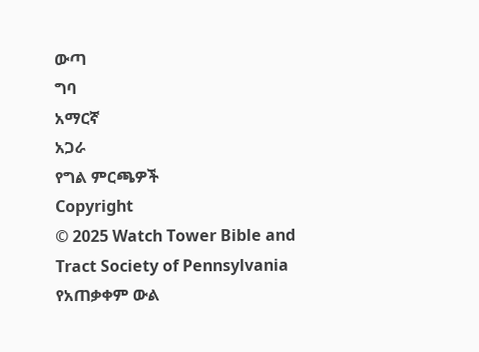ውጣ
ግባ
አማርኛ
አጋራ
የግል ምርጫዎች
Copyright
© 2025 Watch Tower Bible and Tract Society of Pennsylvania
የአጠቃቀም ውል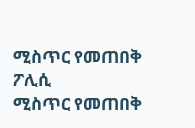ሚስጥር የመጠበቅ ፖሊሲ
ሚስጥር የመጠበቅ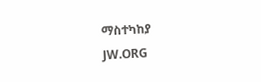ማስተካከያ
JW.ORG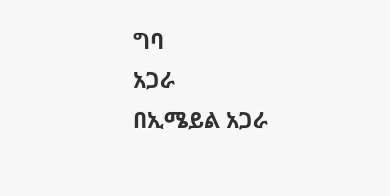ግባ
አጋራ
በኢሜይል አጋራ